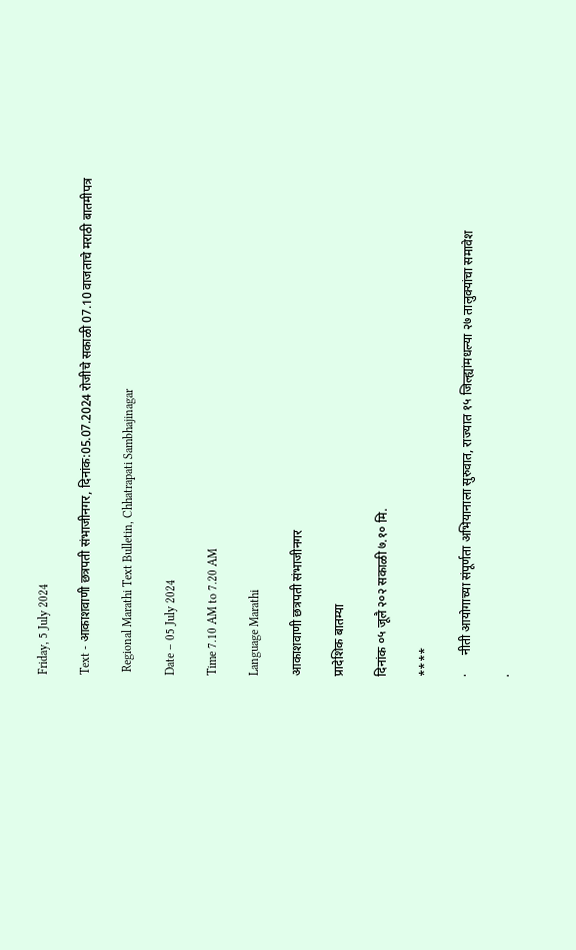Friday, 5 July 2024

Text - आकाशवाणी छत्रपती संभाजीनगर, दिनांक:05.07.2024 रोजीचे सकाळी 07.10 वाजताचे मराठी बातमीपत्र

 Regional Marathi Text Bulletin, Chhatrapati Sambhajinagar

Date – 05 July 2024

Time 7.10 AM to 7.20 AM

Language Marathi

आकाशवाणी छत्रपती संभाजीनगर

प्रादेशिक बातम्या

दिनांक ०५ जूलै २०२ सकाळी ७.१० मि.

****

·      नीती आयोगाच्या संपूर्णता अभियानाला सुरुवात, राज्यात १५ जिल्ह्यांमधल्या २७ तालुक्यांचा समावेश

·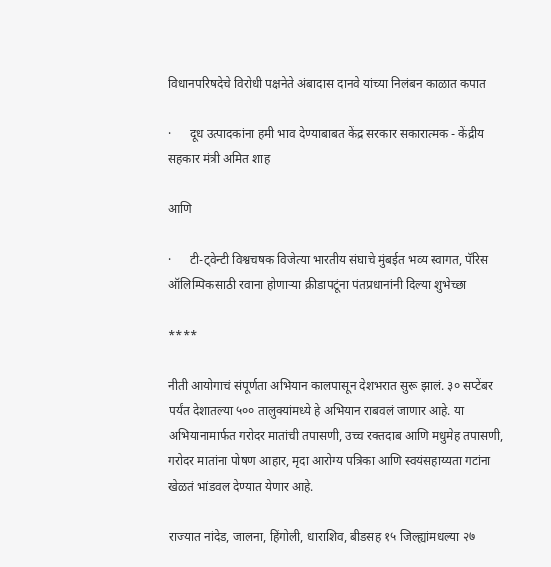विधानपरिषदेचे विरोधी पक्षनेते अंबादास दानवे यांच्या निलंबन काळात कपात

·      दूध उत्पादकांना हमी भाव देण्याबाबत केंद्र सरकार सकारात्मक - केंद्रीय सहकार मंत्री अमित शाह

आणि

·      टी-ट्वेन्टी विश्वचषक विजेत्या भारतीय संघाचे मुंबईत भव्य स्वागत, पॅरिस ऑलिम्पिकसाठी रवाना होणाऱ्या क्रीडापटूंना पंतप्रधानांनी दिल्या शुभेच्छा

****

नीती आयोगाचं संपूर्णता अभियान कालपासून देशभरात सुरू झालं. ३० सप्टेंबर पर्यंत देशातल्या ५०० तालुक्यांमध्ये हे अभियान राबवलं जाणार आहे. या अभियानामार्फत गरोदर मातांची तपासणी, उच्च रक्तदाब आणि मधुमेह तपासणी, गरोदर मातांना पोषण आहार, मृदा आरोग्य पत्रिका आणि स्वयंसहाय्यता गटांना खेळतं भांडवल देण्यात येणार आहे.

राज्यात नांदेड, जालना, हिंगोली, धाराशिव, बीडसह १५ जिल्ह्यांमधल्या २७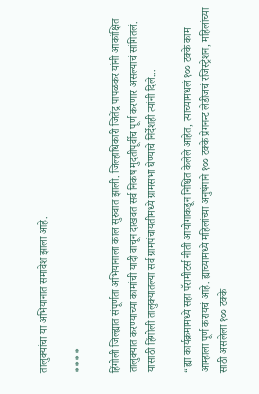तालुक्यांचा या अभियानात समावेश झाला आहे.

****

हिंगोली जिल्ह्यात संपूर्णता अभियानाला काल सुरुवात झाली. जिल्हाधिकारी जितेंद्र पापळकर यांनी आकांक्षित तालुक्यात करण्याच्या कामांची यादी वाचून दाखवत सर्व निकष मुदतीपूर्वीच पूर्ण करणार असल्याचं सांगितलं. यासाठी हिंगोली तालुक्यातल्या सर्व ग्रामपंचायतीमध्ये ग्रामसभा घेण्याचे निर्देशही त्यांनी दिले...

“ह्या कार्यक्रमामध्ये सहा पॅरामीटर्स नीती आयोगाकडून निश्चित केलेले आहेत, त्याच्यामधलं १०० टक्के काम आम्हाला पूर्ण करायचं आहे. ह्याच्यामध्ये महिलांच्या अनुषंगाने १०० टक्के प्रेगनन्ट लेडीजचं रजिस्ट्रेशन, महिलांच्या साठी असलेला १०० टक्के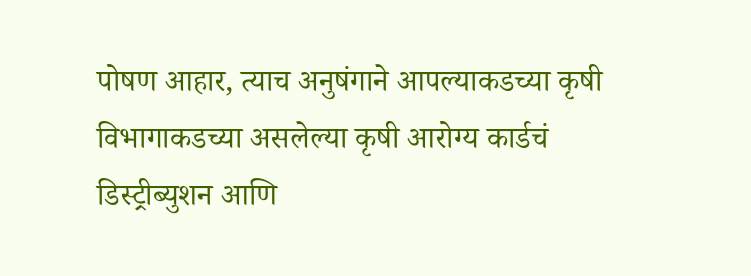पोषण आहार, त्याच अनुषंगाने आपल्याकडच्या कृषी विभागाकडच्या असलेल्या कृषी आरोग्य कार्डचं डिस्ट्रीब्युशन आणि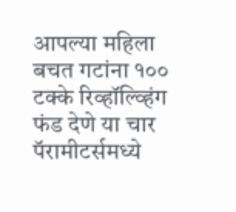आपल्या महिला बचत गटांना १०० टक्के रिव्हॉल्व्हिंग फंड देणे या चार पॅरामीटर्समध्ये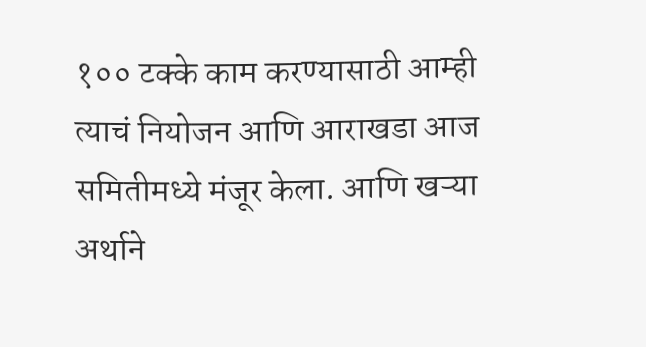१०० टक्के काम करण्यासाठी आम्ही त्याचं नियोजन आणि आराखडा आज समितीमध्ये मंजूर केला. आणि खऱ्या अर्थाने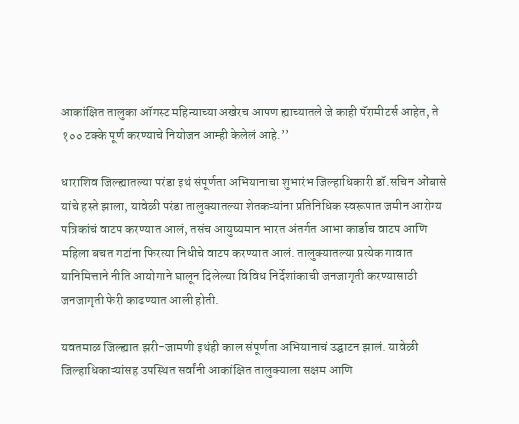आकांक्षित तालुका ऑगस्ट महिन्याच्या अखेरच आपण ह्याच्यातले जे काही पॅरामीटर्स आहेत, ते १०० टक्के पूर्ण करण्याचे नियोजन आम्ही केलेलं आहे.’’

धाराशिव जिल्ह्यातल्या परंडा इथं संपूर्णता अभियानाचा शुभारंभ जिल्हाधिकारी डॉ.सचिन ओंबासे यांचे हस्ते झाला, यावेळी परंडा तालुक्यातल्या शेतकऱ्यांना प्रतिनिधिक स्वरूपात जमीन आरोग्य पत्रिकांचं वाटप करण्यात आलं, तसंच आयुष्यमान भारत अंतर्गत आभा कार्डाच वाटप आणि महिला बचत गटांना फिरत्या निधीचे वाटप करण्यात आलं. तालुक्यातल्या प्रत्येक गावात यानिमित्ताने नीति आयोगाने घालून दिलेल्या विविध निर्देशांकाची जनजागृती करण्यासाठी जनजागृती फेरी काढण्यात आली होती.

यवतमाळ जिल्ह्यात झरी-जामणी इथंही काल संपूर्णता अभियानाचं उद्घाटन झालं. यावेळी जिल्हाधिकाऱ्यांसह उपस्थित सर्वांनी आकांक्षित तालुक्याला सक्षम आणि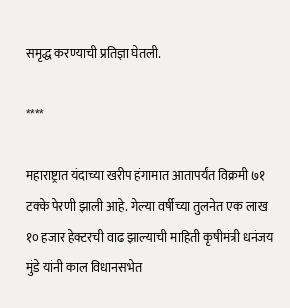समृद्ध करण्याची प्रतिज्ञा घेतली.

****

महाराष्ट्रात यंदाच्या खरीप हंगामात आतापर्यंत विक्रमी ७१ टक्के पेरणी झाली आहे. गेल्या वर्षीच्या तुलनेत एक लाख १० हजार हेक्टरची वाढ झाल्याची माहिती कृषीमंत्री धनंजय मुंडे यांनी काल विधानसभेत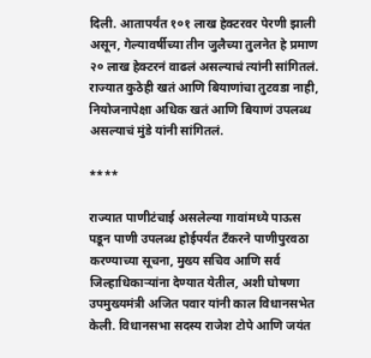दिली. आतापर्यंत १०१ लाख हेक्टरवर पेरणी झाली असून, गेल्यावर्षीच्या तीन जुलैच्या तुलनेत हे प्रमाण २० लाख हेक्टरनं वाढलं असल्याचं त्यांनी सांगितलं. राज्यात कुठेही खतं आणि बियाणांचा तुटवडा नाही, नियोजनापेक्षा अधिक खतं आणि बियाणं उपलब्ध असल्याचं मुंडे यांनी सांगितलं.

****

राज्यात पाणीटंचाई असलेल्या गावांमध्ये पाऊस पडून पाणी उपलब्ध होईपर्यंत टँकरने पाणीपुरवठा करण्याच्या सूचना, मुख्य सचिव आणि सर्व जिल्हाधिकाऱ्यांना देण्यात येतील, अशी घोषणा उपमुख्यमंत्री अजित पवार यांनी काल विधानसभेत केली. विधानसभा सदस्य राजेश टोपे आणि जयंत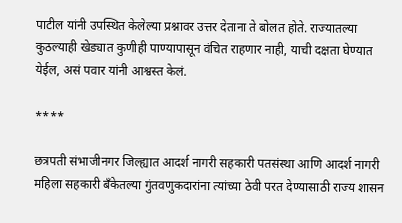पाटील यांनी उपस्थित केलेल्या प्रश्नावर उत्तर देताना ते बोलत होते. राज्यातल्या कुठल्याही खेड्यात कुणीही पाण्यापासून वंचित राहणार नाही, याची दक्षता घेण्यात येईल, असं पवार यांनी आश्वस्त केलं.

****

छत्रपती संभाजीनगर जिल्ह्यात आदर्श नागरी सहकारी पतसंस्था आणि आदर्श नागरी महिला सहकारी बँकेतल्या गुंतवणुकदारांना त्यांच्या ठेवी परत देण्यासाठी राज्य शासन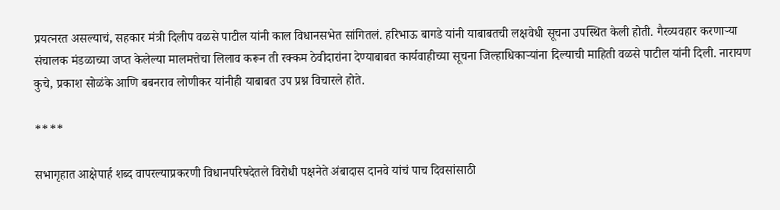प्रयत्नरत असल्याचं, सहकार मंत्री दिलीप वळसे पाटील यांनी काल विधानसभेत सांगितलं. हरिभाऊ बागडे यांनी याबाबतची लक्षवेधी सूचना उपस्थित केली होती. गैरव्यवहार करणाऱ्या संचालक मंडळाच्या जप्त केलेल्या मालमत्तेचा लिलाव करून ती रक्कम ठेवीदारांना देण्याबाबत कार्यवाहीच्या सूचना जिल्हाधिकाऱ्यांना दिल्याची माहिती वळसे पाटील यांनी दिली. नारायण कुचे, प्रकाश सोळंके आणि बबनराव लोणीकर यांनीही याबाबत उप प्रश्न विचारले होते.

****

सभागृहात आक्षेपार्ह शब्द वापरल्याप्रकरणी विधानपरिषदेतले विरोधी पक्षनेते अंबादास दानवे यांचं पाच दिवसांसाठी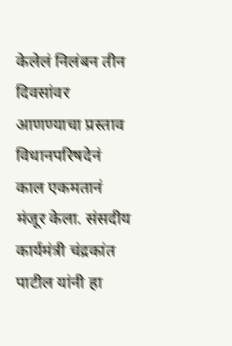केलेलं निलंबन तीन दिवसांवर आणण्याचा प्रस्ताव विधानपरिषदेनं काल एकमतानं मंजूर केला. संसदीय कार्यमंत्री चंद्रकांत पाटील यांनी हा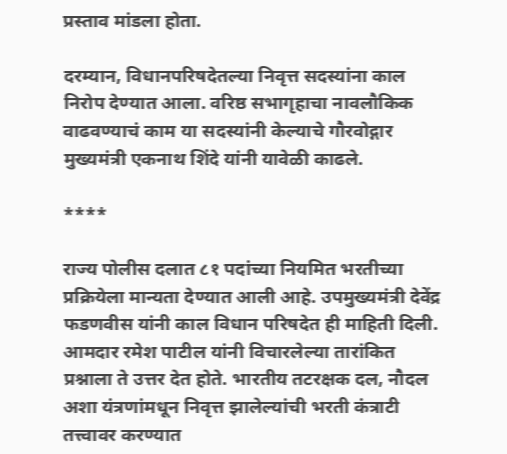प्रस्ताव मांडला होता.

दरम्यान, विधानपरिषदेतल्या निवृत्त सदस्यांना काल निरोप देण्यात आला. वरिष्ठ सभागृहाचा नावलौकिक वाढवण्याचं काम या सदस्यांनी केल्याचे गौरवोद्गार मुख्यमंत्री एकनाथ शिंदे यांनी यावेळी काढले.

****

राज्य पोलीस दलात ८१ पदांच्या नियमित भरतीच्या प्रक्रियेला मान्यता देण्यात आली आहे. उपमुख्यमंत्री देवेंद्र फडणवीस यांनी काल विधान परिषदेत ही माहिती दिली. आमदार रमेश पाटील यांनी विचारलेल्या तारांकित प्रश्नाला ते उत्तर देत होते. भारतीय तटरक्षक दल, नौदल अशा यंत्रणांमधून निवृत्त झालेल्यांची भरती कंत्राटी तत्त्वावर करण्यात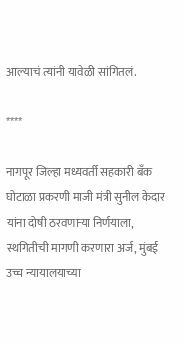आल्याचं त्यांनी यावेळी सांगितलं.

****

नागपूर जिल्हा मध्यवर्ती सहकारी बँक घोटाळा प्रकरणी माजी मंत्री सुनील केदार यांना दोषी ठरवणाऱ्या निर्णयाला, स्थगितीची मागणी करणारा अर्ज, मुंबई उच्च न्यायालयाच्या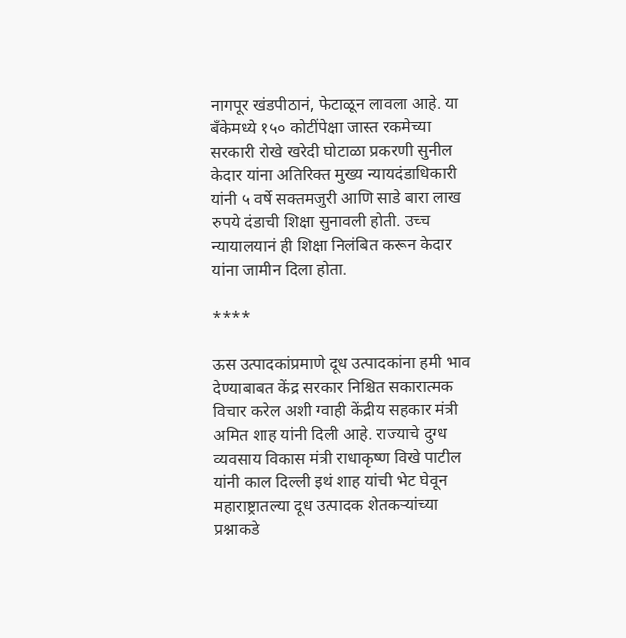नागपूर खंडपीठानं, फेटाळून लावला आहे. या बँकेमध्ये १५० कोटींपेक्षा जास्त रकमेच्या सरकारी रोखे खरेदी घोटाळा प्रकरणी सुनील केदार यांना अतिरिक्त मुख्य न्यायदंडाधिकारी यांनी ५ वर्षे सक्तमजुरी आणि साडे बारा लाख रुपये दंडाची शिक्षा सुनावली होती. उच्च न्यायालयानं ही शिक्षा निलंबित करून केदार यांना जामीन दिला होता.

****

ऊस उत्पादकांप्रमाणे दूध उत्पादकांना हमी भाव देण्याबाबत केंद्र सरकार निश्चित सकारात्मक विचार करेल अशी ग्वाही केंद्रीय सहकार मंत्री अमित शाह यांनी दिली आहे. राज्याचे दुग्ध व्यवसाय विकास मंत्री राधाकृष्ण विखे पाटील यांनी काल दिल्ली इथं शाह यांची भेट घेवून महाराष्ट्रातल्या दूध उत्पादक शेतकऱ्यांच्या प्रश्नाकडे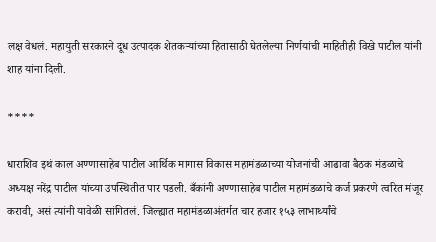लक्ष वेधलं. महायुती सरकारने दूध उत्पादक शेतकऱ्यांच्या हितासाठी घेतलेल्या निर्णयांची माहितीही विखे पाटील यांनी शाह यांना दिली.

****

धाराशिव इथं काल अण्णासाहेब पाटील आर्थिक मागास विकास महामंडळाच्या योजनांची आढावा बैठक मंडळाचे अध्यक्ष नरेंद्र पाटील यांच्या उपस्थितीत पार पडली. बँकांनी अण्णासाहेब पाटील महामंडळाचे कर्ज प्रकरणे त्वरित मंजूर करावी, असं त्यांनी यावेळी सांगितलं. जिल्ह्यात महामंडळाअंतर्गत चार हजार १५३ लाभार्थ्यांचे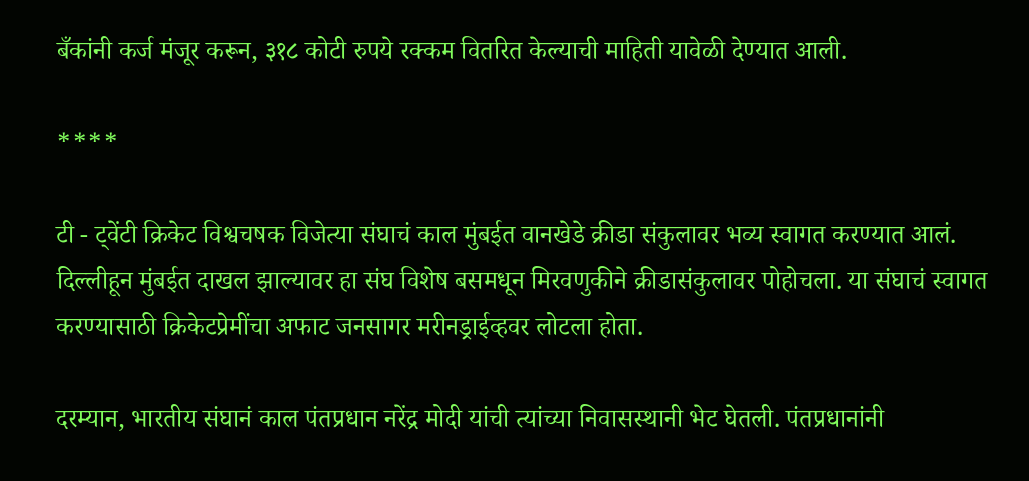बँकांनी कर्ज मंजूर करून, ३१८ कोटी रुपये रक्कम वितरित केल्याची माहिती यावेळी देण्यात आली.

****

टी - ट्वेंटी क्रिकेट विश्वचषक विजेत्या संघाचं काल मुंबईत वानखेडे क्रीडा संकुलावर भव्य स्वागत करण्यात आलं. दिल्लीहून मुंबईत दाखल झाल्यावर हा संघ विशेष बसमधून मिरवणुकीने क्रीडासंकुलावर पोहोचला. या संघाचं स्वागत करण्यासाठी क्रिकेटप्रेमींचा अफाट जनसागर मरीनड्राईव्हवर लोटला होता.

दरम्यान, भारतीय संघानं काल पंतप्रधान नरेंद्र मोदी यांची त्यांच्या निवासस्थानी भेट घेतली. पंतप्रधानांनी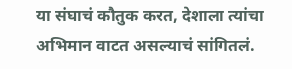या संघाचं कौतुक करत, देशाला त्यांचा अभिमान वाटत असल्याचं सांगितलं.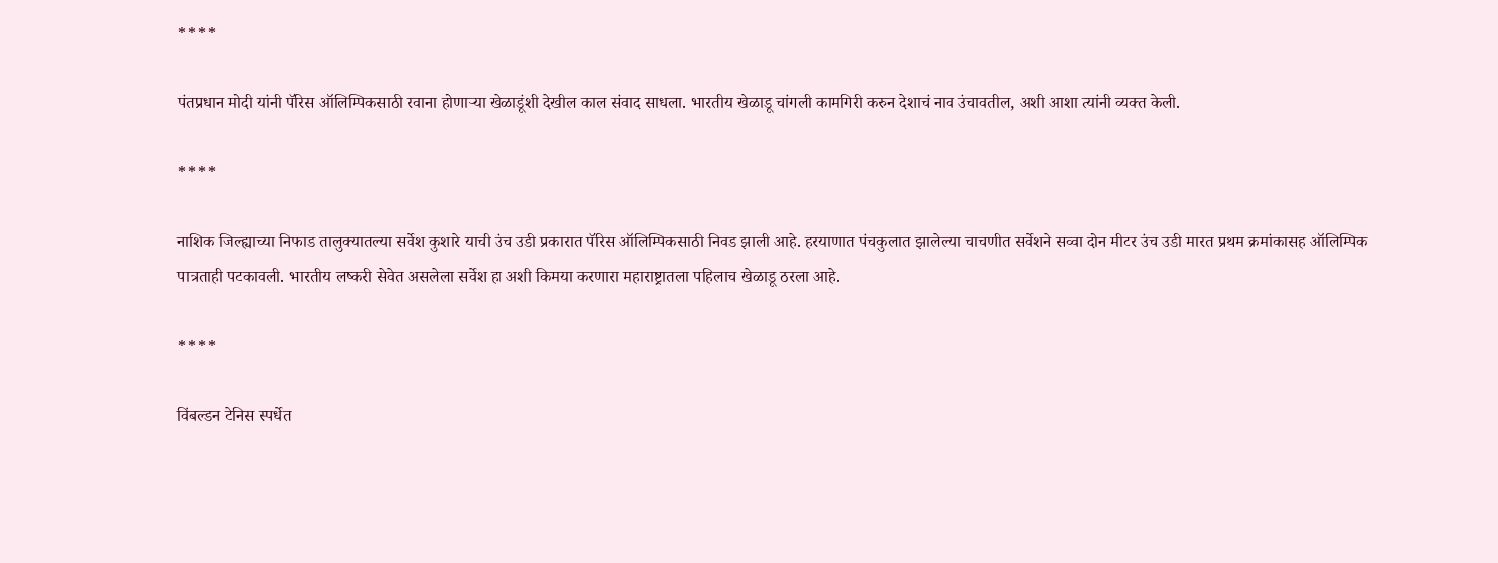****

पंतप्रधान मोदी यांनी पॅरिस ऑलिम्पिकसाठी रवाना होणाऱ्या खेळाडूंशी देखील काल संवाद साधला. भारतीय खेळाडू चांगली कामगिरी करुन देशाचं नाव उंचावतील, अशी आशा त्यांनी व्यक्त केली.

****

नाशिक जिल्ह्याच्या निफाड तालुक्यातल्या सर्वेश कुशारे याची उंच उडी प्रकारात पॅरिस ऑलिम्पिकसाठी निवड झाली आहे. हरयाणात पंचकुलात झालेल्या चाचणीत सर्वेशने सव्वा दोन मीटर उंच उडी मारत प्रथम क्रमांकासह ऑलिम्पिक पात्रताही पटकावली. भारतीय लष्करी सेवेत असलेला सर्वेश हा अशी किमया करणारा महाराष्ट्रातला पहिलाच खेळाडू ठरला आहे.

****

विंबल्डन टेनिस स्पर्धेत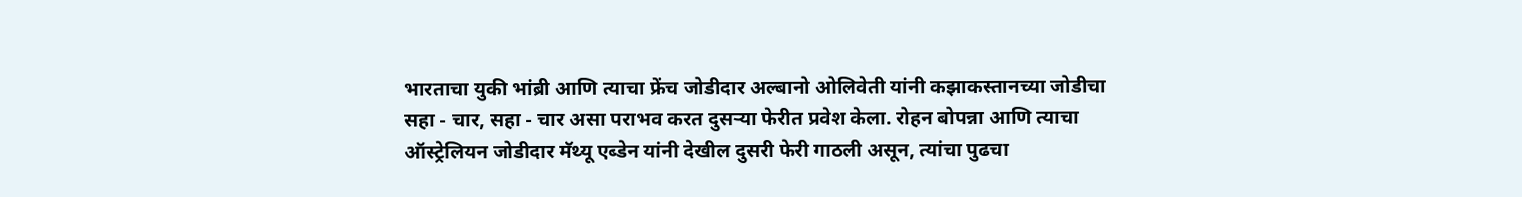भारताचा युकी भांब्री आणि त्याचा फ्रेंच जोडीदार अल्बानो ओलिवेती यांनी कझाकस्तानच्या जोडीचा सहा - चार, सहा - चार असा पराभव करत दुसऱ्या फेरीत प्रवेश केला. रोहन बोपन्ना आणि त्याचा ऑस्ट्रेलियन जोडीदार मॅथ्यू एब्डेन यांनी देखील दुसरी फेरी गाठली असून, त्यांचा पुढचा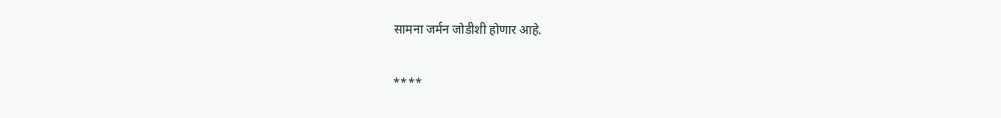सामना जर्मन जोडीशी होणार आहे.

****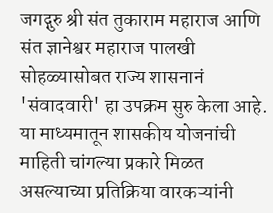जगद्गुरु श्री संत तुकाराम महाराज आणि संत ज्ञानेश्वर महाराज पालखी सोहळ्यासोबत राज्य शासनानं 'संवादवारी' हा उपक्रम सुरु केला आहे. या माध्यमातून शासकीय योजनांची माहिती चांगल्या प्रकारे मिळत असल्याच्या प्रतिक्रिया वारकऱ्यांनी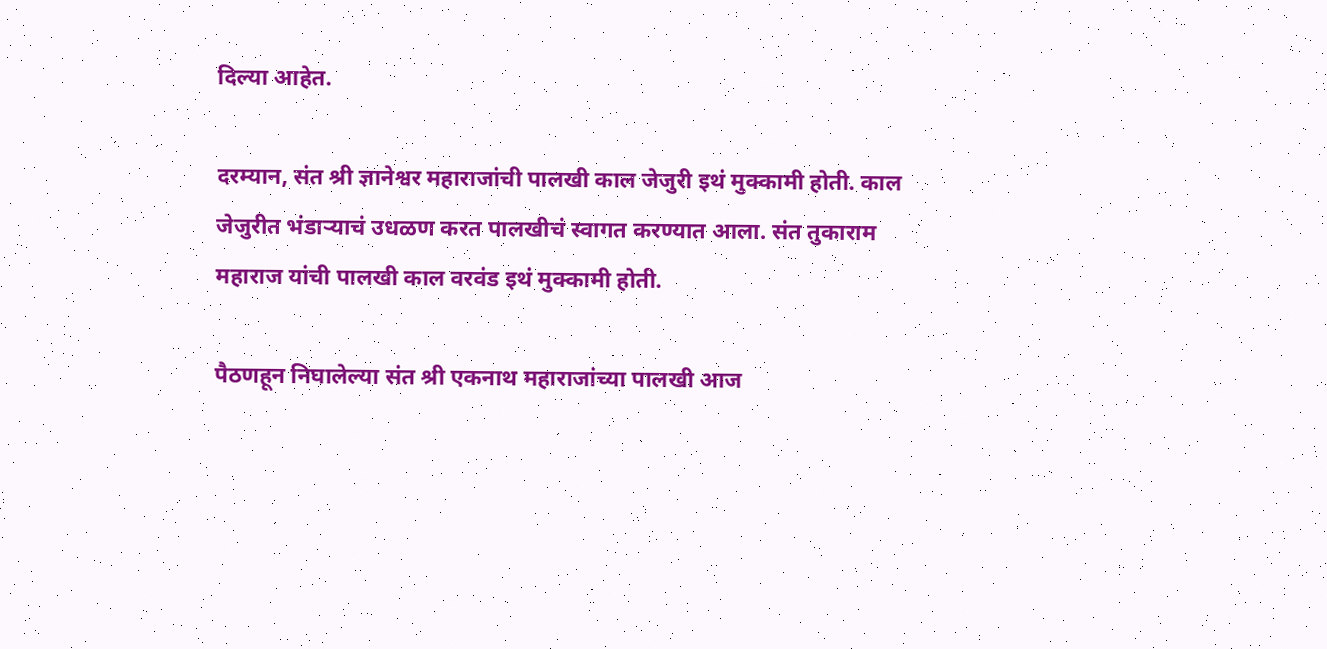दिल्या आहेत.

दरम्यान, संत श्री ज्ञानेश्वर महाराजांची पालखी काल जेजुरी इथं मुक्कामी होती. काल जेजुरीत भंडाऱ्याचं उधळण करत पालखीचं स्वागत करण्यात आला. संत तुकाराम महाराज यांची पालखी काल वरवंड इथं मुक्कामी होती.

पैठणहून निघालेल्या संत श्री एकनाथ महाराजांच्या पालखी आज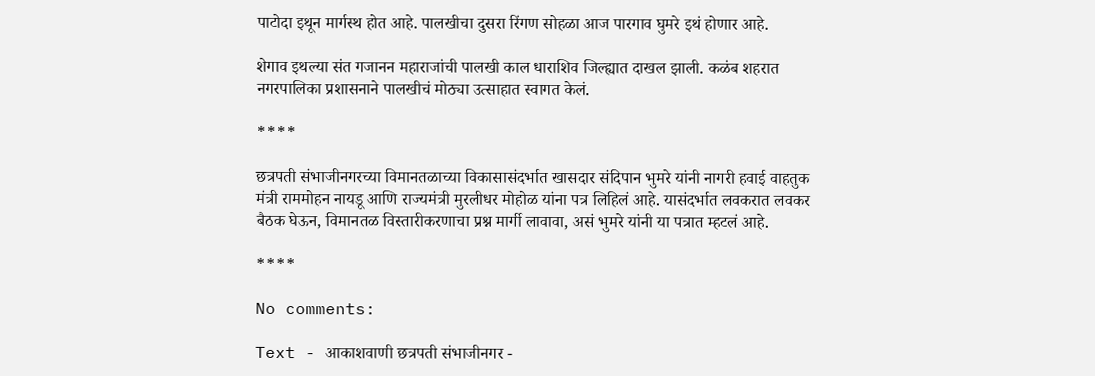पाटोदा इथून मार्गस्थ होत आहे. पालखीचा दुसरा रिंगण सोहळा आज पारगाव घुमरे इथं होणार आहे.

शेगाव इथल्या संत गजानन महाराजांची पालखी काल धाराशिव जिल्ह्यात दाखल झाली. कळंब शहरात नगरपालिका प्रशासनाने पालखीचं मोठ्या उत्साहात स्वागत केलं.

****

छत्रपती संभाजीनगरच्या विमानतळाच्या विकासासंदर्भात खासदार संदिपान भुमरे यांनी नागरी हवाई वाहतुक मंत्री राममोहन नायडू आणि राज्यमंत्री मुरलीधर मोहोळ यांना पत्र लिहिलं आहे. यासंदर्भात लवकरात लवकर बैठक घेऊन, विमानतळ विस्तारीकरणाचा प्रश्न मार्गी लावावा, असं भुमरे यांनी या पत्रात म्हटलं आहे.

****

No comments:

Text - आकाशवाणी छत्रपती संभाजीनगर -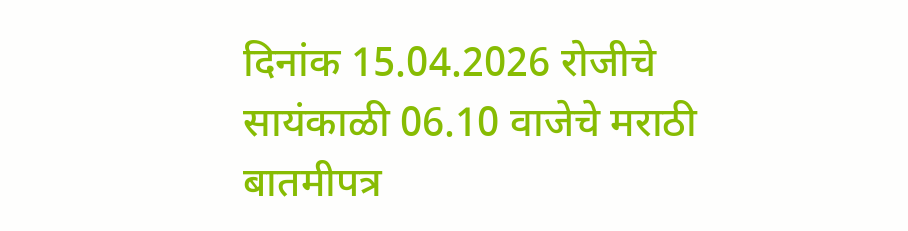दिनांक 15.04.2026 रोजीचे सायंकाळी 06.10 वाजेचे मराठी बातमीपत्र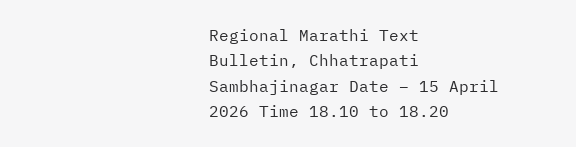Regional Marathi Text Bulletin, Chhatrapati Sambhajinagar Date – 15 April 2026 Time 18.10 to 18.20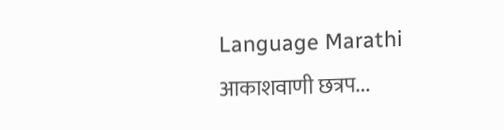Language Marathi आकाशवाणी छत्रप...